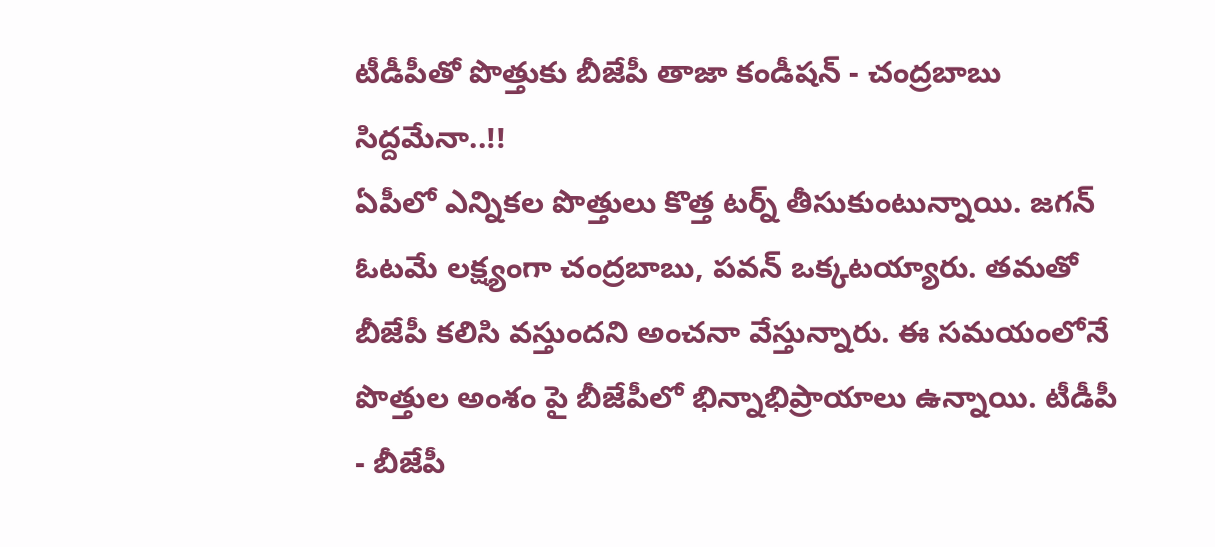టీడీపీతో పొత్తుకు బీజేపీ తాజా కండీషన్ - చంద్రబాబు సిద్దమేనా..!!
ఏపీలో ఎన్నికల పొత్తులు కొత్త టర్న్ తీసుకుంటున్నాయి. జగన్ ఓటమే లక్ష్యంగా చంద్రబాబు, పవన్ ఒక్కటయ్యారు. తమతో బీజేపీ కలిసి వస్తుందని అంచనా వేస్తున్నారు. ఈ సమయంలోనే పొత్తుల అంశం పై బీజేపీలో భిన్నాభిప్రాయాలు ఉన్నాయి. టీడీపీ - బీజేపీ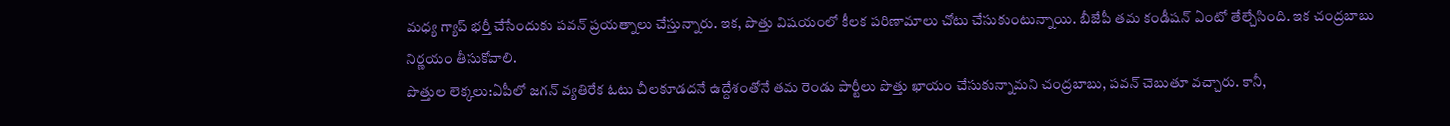మధ్య గ్యాప్ భర్తీ చేసేందుకు పవన్ ప్రయత్నాలు చేస్తున్నారు. ఇక, పొత్తు విషయంలో కీలక పరిణామాలు చోటు చేసుకుంటున్నాయి. బీజేపీ తమ కండీషన్ ఏంటో తేల్చేసింది. ఇక చంద్రబాబు నిర్ణయం తీసుకోవాలి.
పొత్తుల లెక్కలు:ఏపీలో జగన్ వ్యతిరేక ఓటు చీలకూడదనే ఉద్దేశంతోనే తమ రెండు పార్టీలు పొత్తు ఖాయం చేసుకున్నామని చంద్రబాబు, పవన్ చెబుతూ వచ్చారు. కానీ,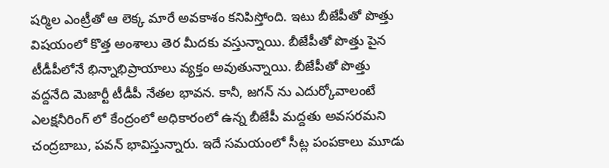షర్మిల ఎంట్రీతో ఆ లెక్క మారే అవకాశం కనిపిస్తోంది. ఇటు బీజేపీతో పొత్తు విషయంలో కొత్త అంశాలు తెర మీదకు వస్తున్నాయి. బీజేపీతో పొత్తు పైన టీడీపీలోనే భిన్నాభిప్రాయాలు వ్యక్తం అవుతున్నాయి. బీజేపీతో పొత్తు వద్దనేది మెజార్టీ టీడీపీ నేతల భావన. కానీ, జగన్ ను ఎదుర్కోవాలంటే ఎలక్షనీరింగ్ లో కేంద్రంలో అధికారంలో ఉన్న బీజేపీ మద్దతు అవసరమని చంద్రబాబు, పవన్ భావిస్తున్నారు. ఇదే సమయంలో సీట్ల పంపకాలు మూడు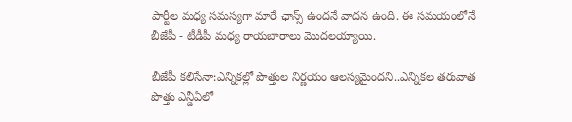పార్టీల మధ్య సమస్యగా మారే ఛాన్స్ ఉందనే వాదన ఉంది. ఈ సమయంలోనే బీజేపీ - టీడీపీ మధ్య రాయబారాలు మొదలయ్యాయి.

బీజేపీ కలిసేనా:ఎన్నికల్లో పొత్తుల నిర్ణయం ఆలస్యమైందని..ఎన్నికల తరువాత పొత్తు ఎన్డీఏలో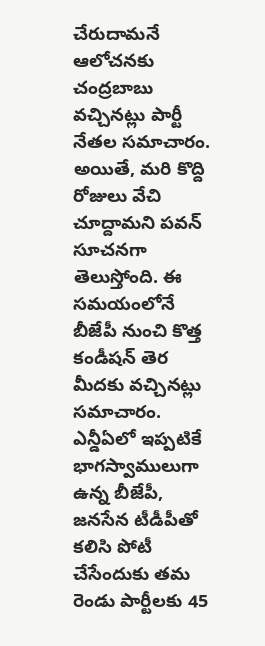చేరుదామనే ఆలోచనకు చంద్రబాబు వచ్చినట్లు పార్టీ నేతల సమాచారం. అయితే, మరి కొద్ది రోజులు వేచి చూద్దామని పవన్ సూచనగా తెలుస్తోంది. ఈ సమయంలోనే బీజేపీ నుంచి కొత్త కండీషన్ తెర మీదకు వచ్చినట్లు సమాచారం. ఎన్డీఏలో ఇప్పటికే భాగస్వాములుగా ఉన్న బీజేపీ, జనసేన టీడీపీతో కలిసి పోటీ చేసేందుకు తమ రెండు పార్టీలకు 45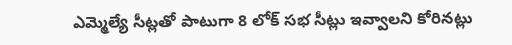ఎమ్మెల్యే సీట్లతో పాటుగా 8 లోక్ సభ సీట్లు ఇవ్వాలని కోరినట్లు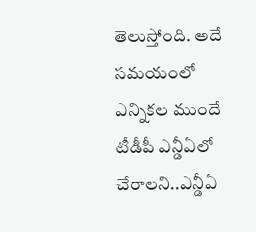తెలుస్తోంది. అదే సమయంలో ఎన్నికల ముందే టీడీపీ ఎన్డీఏలో చేరాలని..ఎన్డీఏ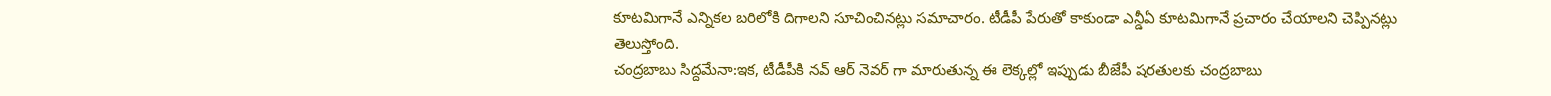కూటమిగానే ఎన్నికల బరిలోకి దిగాలని సూచించినట్లు సమాచారం. టీడీపీ పేరుతో కాకుండా ఎన్డీఏ కూటమిగానే ప్రచారం చేయాలని చెప్పినట్లు తెలుస్తోంది.
చంద్రబాబు సిద్దమేనా:ఇక, టీడీపీకి నవ్ ఆర్ నెవర్ గా మారుతున్న ఈ లెక్కల్లో ఇప్పుడు బీజేపీ షరతులకు చంద్రబాబు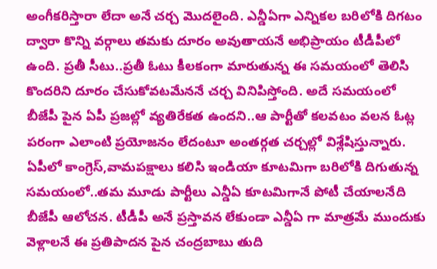అంగీకరిస్తారా లేదా అనే చర్చ మొదలైంది. ఎన్డీఏగా ఎన్నికల బరిలోకి దిగటం ద్వారా కొన్ని వర్గాలు తమకు దూరం అవుతాయనే అభిప్రాయం టీడీపీలో ఉంది. ప్రతీ సీటు..ప్రతీ ఓటు కీలకంగా మారుతున్న ఈ సమయంలో తెలిసి కొందరిని దూరం చేసుకోవటమేననే చర్చ వినిపిస్తోంది. అదే సమయంలో బీజేపీ పైన ఏపీ ప్రజల్లో వ్యతిరేకత ఉందని..ఆ పార్టీతో కలవటం వలన ఓట్ల పరంగా ఎలాంటి ప్రయోజనం లేదంటూ అంతర్గత చర్చల్లో విశ్లేషిస్తున్నారు. ఏపీలో కాంగ్రెస్,వామపక్షాలు కలిసి ఇండియా కూటమిగా బరిలోకి దిగుతున్న సమయంలో..తమ మూడు పార్టీలు ఎన్డీఏ కూటమిగానే పోటీ చేయాలనేది బీజేపీ ఆలోచన. టీడీపీ అనే ప్రస్తావన లేకుండా ఎన్డీఏ గా మాత్రమే ముందుకు వెళ్లాలనే ఈ ప్రతిపాదన పైన చంద్రబాబు తుది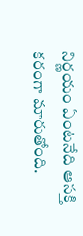నిర్ణయం ఏంటనేది ఆసక్తి కరంగా మారుతోంది.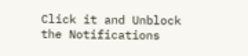Click it and Unblock the Notifications